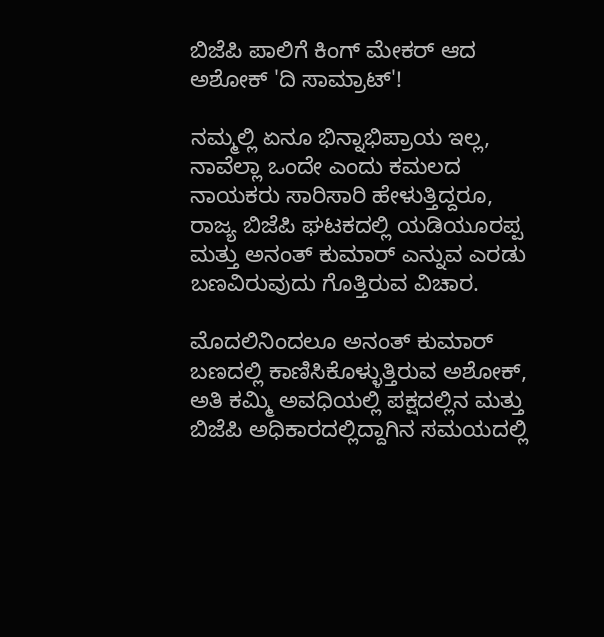ಬಿಜೆಪಿ ಪಾಲಿಗೆ ಕಿಂಗ್ ಮೇಕರ್ ಆದ ಅಶೋಕ್ 'ದಿ ಸಾಮ್ರಾಟ್'!

ನಮ್ಮಲ್ಲಿ ಏನೂ ಭಿನ್ನಾಭಿಪ್ರಾಯ ಇಲ್ಲ, ನಾವೆಲ್ಲಾ ಒಂದೇ ಎಂದು ಕಮಲದ ನಾಯಕರು ಸಾರಿಸಾರಿ ಹೇಳುತ್ತಿದ್ದರೂ, ರಾಜ್ಯ ಬಿಜೆಪಿ ಘಟಕದಲ್ಲಿ ಯಡಿಯೂರಪ್ಪ ಮತ್ತು ಅನಂತ್ ಕುಮಾರ್ ಎನ್ನುವ ಎರಡು ಬಣವಿರುವುದು ಗೊತ್ತಿರುವ ವಿಚಾರ.

ಮೊದಲಿನಿಂದಲೂ ಅನಂತ್ ಕುಮಾರ್ ಬಣದಲ್ಲಿ ಕಾಣಿಸಿಕೊಳ್ಳುತ್ತಿರುವ ಅಶೋಕ್, ಅತಿ ಕಮ್ಮಿ ಅವಧಿಯಲ್ಲಿ ಪಕ್ಷದಲ್ಲಿನ ಮತ್ತು ಬಿಜೆಪಿ ಅಧಿಕಾರದಲ್ಲಿದ್ದಾಗಿನ ಸಮಯದಲ್ಲಿ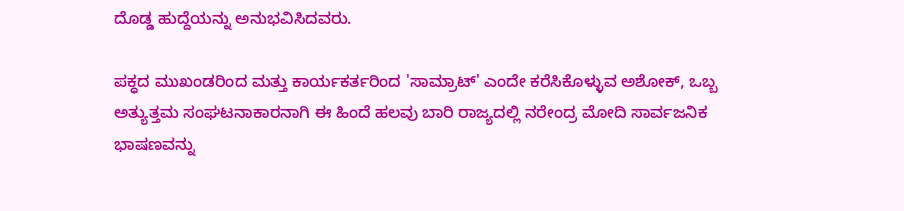ದೊಡ್ಡ ಹುದ್ದೆಯನ್ನು ಅನುಭವಿಸಿದವರು.

ಪಕ್ಧದ ಮುಖಂಡರಿಂದ ಮತ್ತು ಕಾರ್ಯಕರ್ತರಿಂದ 'ಸಾಮ್ರಾಟ್' ಎಂದೇ ಕರೆಸಿಕೊಳ್ಳುವ ಅಶೋಕ್, ಒಬ್ಬ ಅತ್ಯುತ್ತಮ ಸಂಘಟನಾಕಾರನಾಗಿ ಈ ಹಿಂದೆ ಹಲವು ಬಾರಿ ರಾಜ್ಯದಲ್ಲಿ ನರೇಂದ್ರ ಮೋದಿ ಸಾರ್ವಜನಿಕ ಭಾಷಣವನ್ನು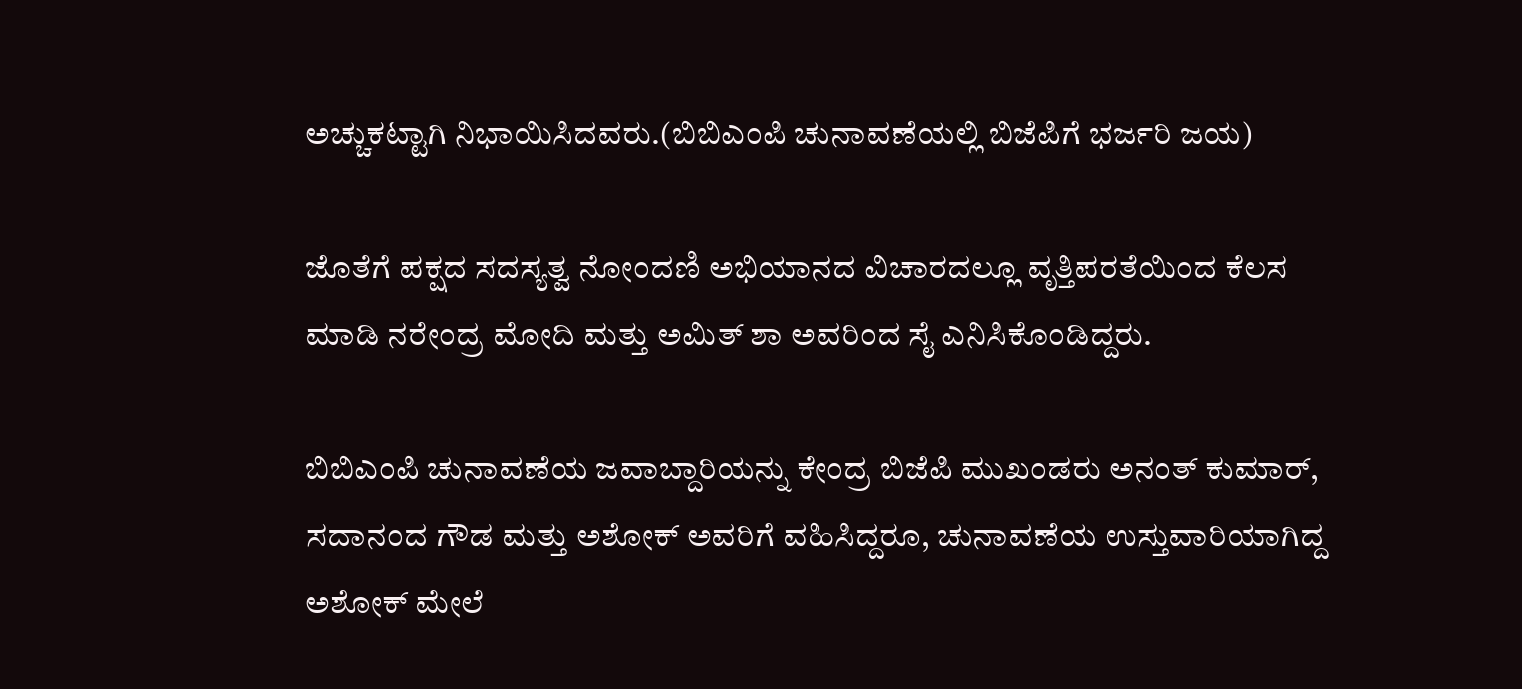ಅಚ್ಚುಕಟ್ಟಾಗಿ ನಿಭಾಯಿಸಿದವರು.(ಬಿಬಿಎಂಪಿ ಚುನಾವಣೆಯಲ್ಲಿ ಬಿಜೆಪಿಗೆ ಭರ್ಜರಿ ಜಯ)

ಜೊತೆಗೆ ಪಕ್ಷದ ಸದಸ್ಯತ್ವ ನೋಂದಣಿ ಅಭಿಯಾನದ ವಿಚಾರದಲ್ಲೂ ವೃತ್ತಿಪರತೆಯಿಂದ ಕೆಲಸ ಮಾಡಿ ನರೇಂದ್ರ ಮೋದಿ ಮತ್ತು ಅಮಿತ್ ಶಾ ಅವರಿಂದ ಸೈ ಎನಿಸಿಕೊಂಡಿದ್ದರು.

ಬಿಬಿಎಂಪಿ ಚುನಾವಣೆಯ ಜವಾಬ್ದಾರಿಯನ್ನು ಕೇಂದ್ರ ಬಿಜೆಪಿ ಮುಖಂಡರು ಅನಂತ್ ಕುಮಾರ್, ಸದಾನಂದ ಗೌಡ ಮತ್ತು ಅಶೋಕ್ ಅವರಿಗೆ ವಹಿಸಿದ್ದರೂ, ಚುನಾವಣೆಯ ಉಸ್ತುವಾರಿಯಾಗಿದ್ದ ಅಶೋಕ್ ಮೇಲೆ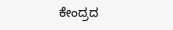ಕೇಂದ್ರದ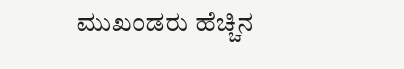ಮುಖಂಡರು ಹೆಚ್ಚಿನ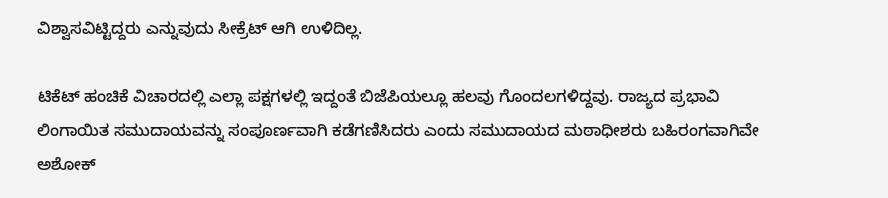ವಿಶ್ವಾಸವಿಟ್ಟಿದ್ದರು ಎನ್ನುವುದು ಸೀಕ್ರೆಟ್ ಆಗಿ ಉಳಿದಿಲ್ಲ.

ಟಿಕೆಟ್ ಹಂಚಿಕೆ ವಿಚಾರದಲ್ಲಿ ಎಲ್ಲಾ ಪಕ್ಷಗಳಲ್ಲಿ ಇದ್ದಂತೆ ಬಿಜೆಪಿಯಲ್ಲೂ ಹಲವು ಗೊಂದಲಗಳಿದ್ದವು. ರಾಜ್ಯದ ಪ್ರಭಾವಿ ಲಿಂಗಾಯಿತ ಸಮುದಾಯವನ್ನು ಸಂಪೂರ್ಣವಾಗಿ ಕಡೆಗಣಿಸಿದರು ಎಂದು ಸಮುದಾಯದ ಮಠಾಧೀಶರು ಬಹಿರಂಗವಾಗಿವೇ ಅಶೋಕ್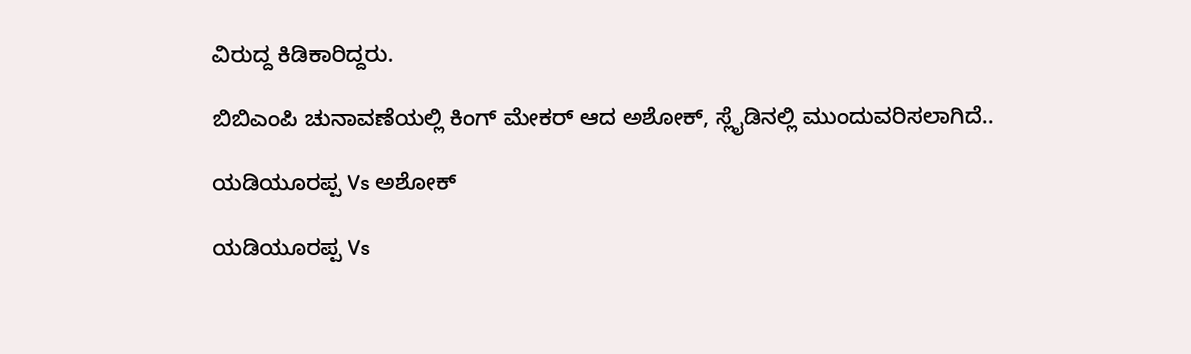ವಿರುದ್ದ ಕಿಡಿಕಾರಿದ್ದರು.

ಬಿಬಿಎಂಪಿ ಚುನಾವಣೆಯಲ್ಲಿ ಕಿಂಗ್ ಮೇಕರ್ ಆದ ಅಶೋಕ್, ಸ್ಲೈಡಿನಲ್ಲಿ ಮುಂದುವರಿಸಲಾಗಿದೆ..

ಯಡಿಯೂರಪ್ಪ Vs ಅಶೋಕ್

ಯಡಿಯೂರಪ್ಪ Vs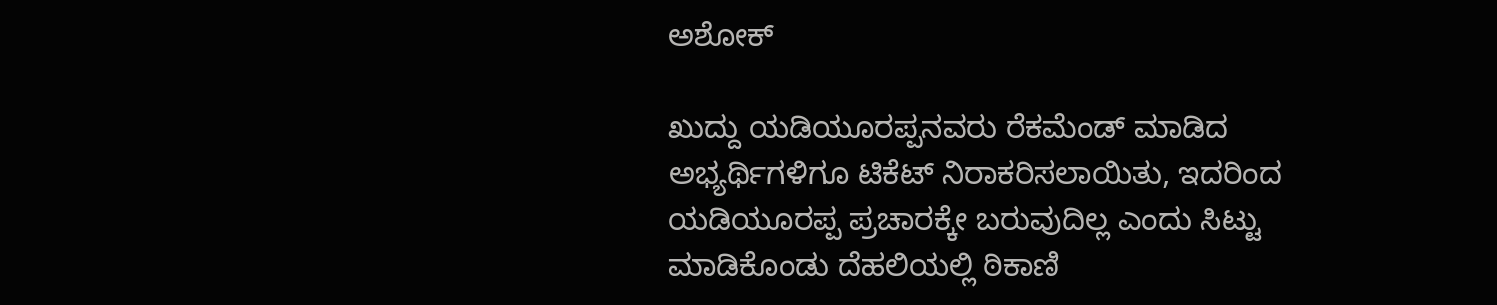ಅಶೋಕ್

ಖುದ್ದು ಯಡಿಯೂರಪ್ಪನವರು ರೆಕಮೆಂಡ್ ಮಾಡಿದ ಅಭ್ಯರ್ಥಿಗಳಿಗೂ ಟಿಕೆಟ್ ನಿರಾಕರಿಸಲಾಯಿತು, ಇದರಿಂದ ಯಡಿಯೂರಪ್ಪ ಪ್ರಚಾರಕ್ಕೇ ಬರುವುದಿಲ್ಲ ಎಂದು ಸಿಟ್ಟು ಮಾಡಿಕೊಂಡು ದೆಹಲಿಯಲ್ಲಿ ಠಿಕಾಣಿ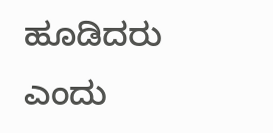ಹೂಡಿದರು ಎಂದು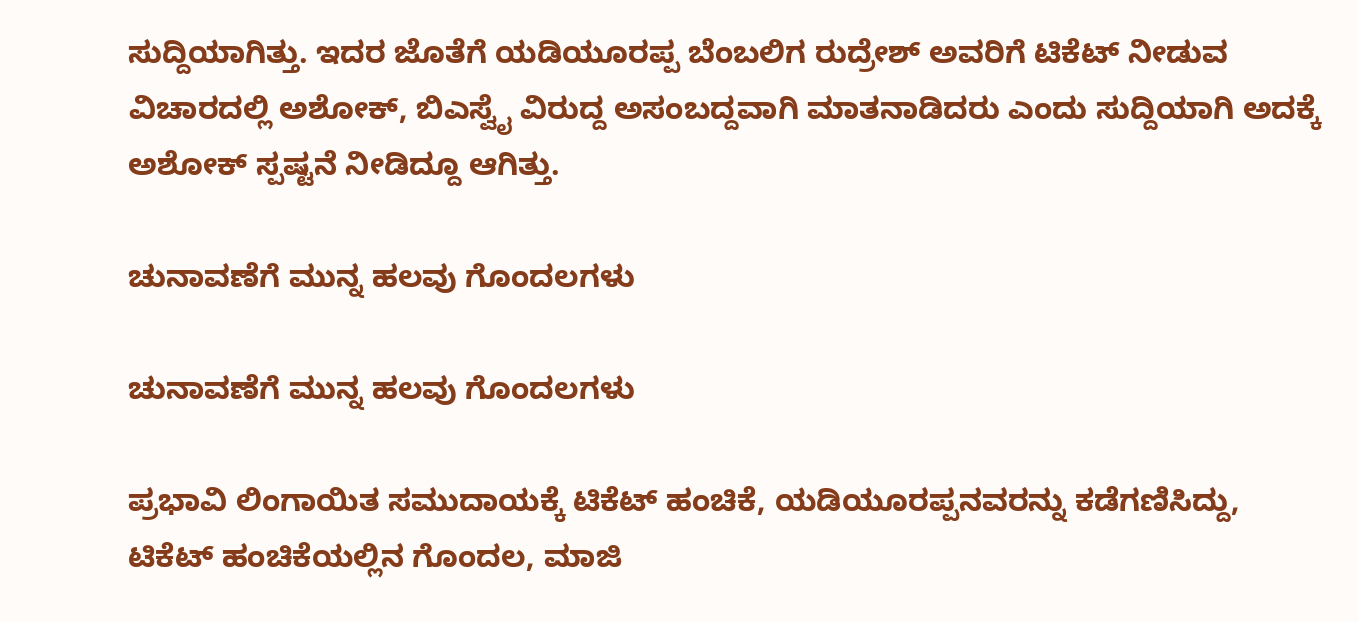ಸುದ್ದಿಯಾಗಿತ್ತು. ಇದರ ಜೊತೆಗೆ ಯಡಿಯೂರಪ್ಪ ಬೆಂಬಲಿಗ ರುದ್ರೇಶ್ ಅವರಿಗೆ ಟಿಕೆಟ್ ನೀಡುವ ವಿಚಾರದಲ್ಲಿ ಅಶೋಕ್, ಬಿಎಸ್ವೈ ವಿರುದ್ದ ಅಸಂಬದ್ದವಾಗಿ ಮಾತನಾಡಿದರು ಎಂದು ಸುದ್ದಿಯಾಗಿ ಅದಕ್ಕೆ ಅಶೋಕ್ ಸ್ಪಷ್ಟನೆ ನೀಡಿದ್ದೂ ಆಗಿತ್ತು.

ಚುನಾವಣೆಗೆ ಮುನ್ನ ಹಲವು ಗೊಂದಲಗಳು

ಚುನಾವಣೆಗೆ ಮುನ್ನ ಹಲವು ಗೊಂದಲಗಳು

ಪ್ರಭಾವಿ ಲಿಂಗಾಯಿತ ಸಮುದಾಯಕ್ಕೆ ಟಿಕೆಟ್ ಹಂಚಿಕೆ, ಯಡಿಯೂರಪ್ಪನವರನ್ನು ಕಡೆಗಣಿಸಿದ್ದು, ಟಿಕೆಟ್ ಹಂಚಿಕೆಯಲ್ಲಿನ ಗೊಂದಲ, ಮಾಜಿ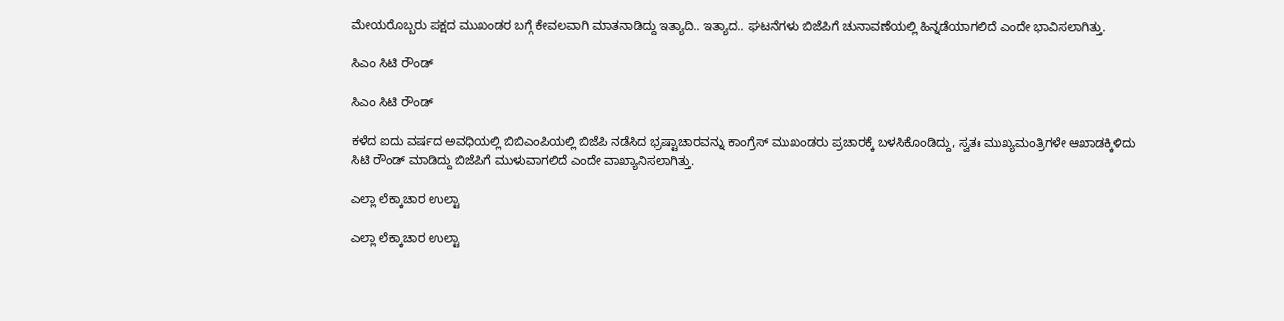ಮೇಯರೊಬ್ಬರು ಪಕ್ಷದ ಮುಖಂಡರ ಬಗ್ಗೆ ಕೇವಲವಾಗಿ ಮಾತನಾಡಿದ್ದು ಇತ್ಯಾದಿ.. ಇತ್ಯಾದ.. ಘಟನೆಗಳು ಬಿಜೆಪಿಗೆ ಚುನಾವಣೆಯಲ್ಲಿ ಹಿನ್ನಡೆಯಾಗಲಿದೆ ಎಂದೇ ಭಾವಿಸಲಾಗಿತ್ತು.

ಸಿಎಂ ಸಿಟಿ ರೌಂಡ್

ಸಿಎಂ ಸಿಟಿ ರೌಂಡ್

ಕಳೆದ ಐದು ವರ್ಷದ ಅವಧಿಯಲ್ಲಿ ಬಿಬಿಎಂಪಿಯಲ್ಲಿ ಬಿಜೆಪಿ ನಡೆಸಿದ ಭ್ರಷ್ಟಾಚಾರವನ್ನು ಕಾಂಗ್ರೆಸ್ ಮುಖಂಡರು ಪ್ರಚಾರಕ್ಕೆ ಬಳಸಿಕೊಂಡಿದ್ದು, ಸ್ವತಃ ಮುಖ್ಯಮಂತ್ರಿಗಳೇ ಆಖಾಡಕ್ಕಿಳಿದು ಸಿಟಿ ರೌಂಡ್ ಮಾಡಿದ್ದು ಬಿಜೆಪಿಗೆ ಮುಳುವಾಗಲಿದೆ ಎಂದೇ ವಾಖ್ಯಾನಿಸಲಾಗಿತ್ತು.

ಎಲ್ಲಾ ಲೆಕ್ಕಾಚಾರ ಉಲ್ಟಾ

ಎಲ್ಲಾ ಲೆಕ್ಕಾಚಾರ ಉಲ್ಟಾ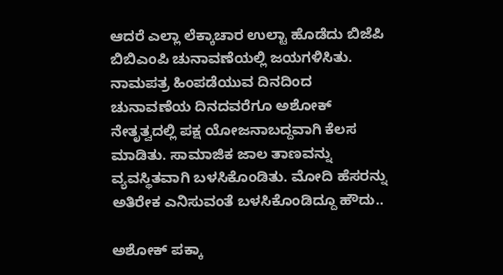ಆದರೆ ಎಲ್ಲಾ ಲೆಕ್ಕಾಚಾರ ಉಲ್ಟಾ ಹೊಡೆದು ಬಿಜೆಪಿ ಬಿಬಿಎಂಪಿ ಚುನಾವಣೆಯಲ್ಲಿ ಜಯಗಳಿಸಿತು. ನಾಮಪತ್ರ ಹಿಂಪಡೆಯುವ ದಿನದಿಂದ ಚುನಾವಣೆಯ ದಿನದವರೆಗೂ ಅಶೋಕ್ ನೇತೃತ್ವದಲ್ಲಿ ಪಕ್ಷ ಯೋಜನಾಬದ್ದವಾಗಿ ಕೆಲಸ ಮಾಡಿತು. ಸಾಮಾಜಿಕ ಜಾಲ ತಾಣವನ್ನು ವ್ಯವಸ್ಥಿತವಾಗಿ ಬಳಸಿಕೊಂಡಿತು. ಮೋದಿ ಹೆಸರನ್ನು ಅತಿರೇಕ ಎನಿಸುವಂತೆ ಬಳಸಿಕೊಂಡಿದ್ದೂ ಹೌದು..

ಅಶೋಕ್ ಪಕ್ಕಾ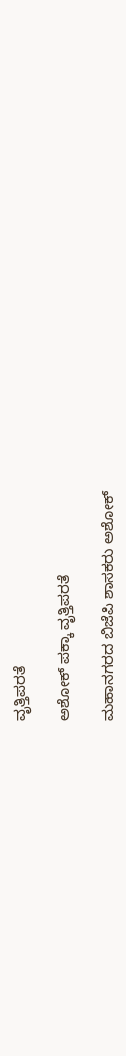ವೃತ್ತಿಪರತೆ

ಅಶೋಕ್ ಪಕ್ಕಾ ವೃತ್ತಿಪರತೆ

ಮಹಾನಗರದ ಬಿಜೆಪಿ ಶಾಸಕರು ಅಶೋಕ್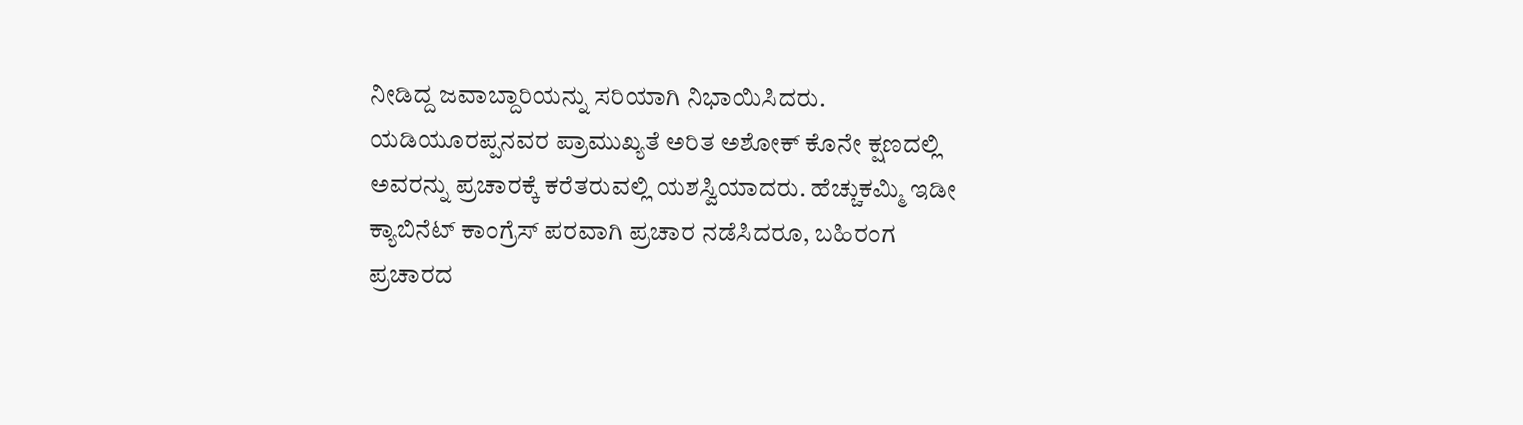ನೀಡಿದ್ದ ಜವಾಬ್ದಾರಿಯನ್ನು ಸರಿಯಾಗಿ ನಿಭಾಯಿಸಿದರು. ಯಡಿಯೂರಪ್ಪನವರ ಪ್ರಾಮುಖ್ಯತೆ ಅರಿತ ಅಶೋಕ್ ಕೊನೇ ಕ್ಷಣದಲ್ಲಿ ಅವರನ್ನು ಪ್ರಚಾರಕ್ಕೆ ಕರೆತರುವಲ್ಲಿ ಯಶಸ್ವಿಯಾದರು. ಹೆಚ್ಚುಕಮ್ಮಿ ಇಡೀ ಕ್ಯಾಬಿನೆಟ್ ಕಾಂಗ್ರೆಸ್ ಪರವಾಗಿ ಪ್ರಚಾರ ನಡೆಸಿದರೂ, ಬಹಿರಂಗ ಪ್ರಚಾರದ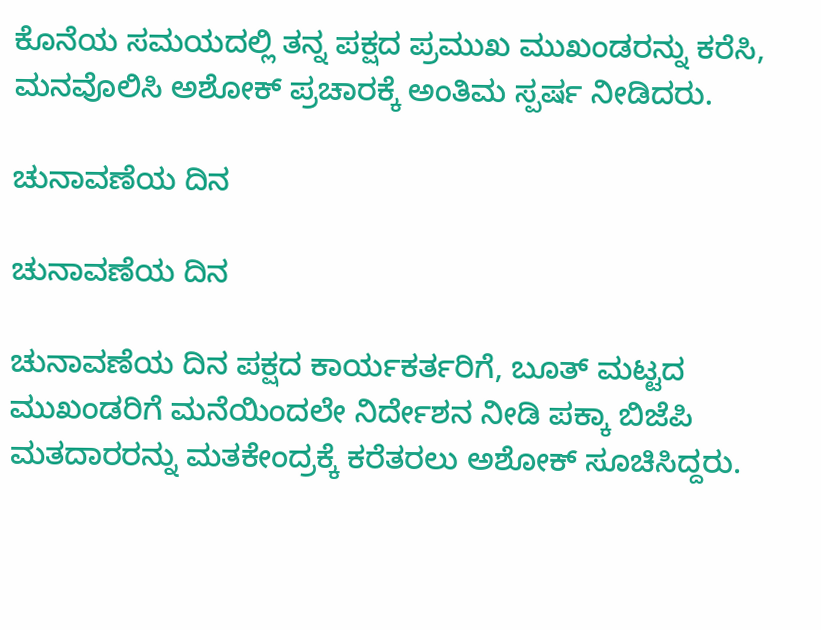ಕೊನೆಯ ಸಮಯದಲ್ಲಿ ತನ್ನ ಪಕ್ಷದ ಪ್ರಮುಖ ಮುಖಂಡರನ್ನು ಕರೆಸಿ, ಮನವೊಲಿಸಿ ಅಶೋಕ್ ಪ್ರಚಾರಕ್ಕೆ ಅಂತಿಮ ಸ್ಪರ್ಷ ನೀಡಿದರು.

ಚುನಾವಣೆಯ ದಿನ

ಚುನಾವಣೆಯ ದಿನ

ಚುನಾವಣೆಯ ದಿನ ಪಕ್ಷದ ಕಾರ್ಯಕರ್ತರಿಗೆ, ಬೂತ್ ಮಟ್ಟದ ಮುಖಂಡರಿಗೆ ಮನೆಯಿಂದಲೇ ನಿರ್ದೇಶನ ನೀಡಿ ಪಕ್ಕಾ ಬಿಜೆಪಿ ಮತದಾರರನ್ನು ಮತಕೇಂದ್ರಕ್ಕೆ ಕರೆತರಲು ಅಶೋಕ್ ಸೂಚಿಸಿದ್ದರು.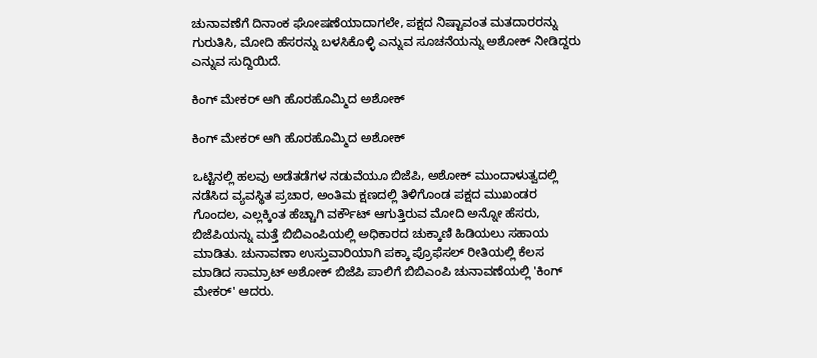ಚುನಾವಣೆಗೆ ದಿನಾಂಕ ಘೋಷಣೆಯಾದಾಗಲೇ, ಪಕ್ಷದ ನಿಷ್ಟಾವಂತ ಮತದಾರರನ್ನು ಗುರುತಿಸಿ, ಮೋದಿ ಹೆಸರನ್ನು ಬಳಸಿಕೊಳ್ಳಿ ಎನ್ನುವ ಸೂಚನೆಯನ್ನು ಅಶೋಕ್ ನೀಡಿದ್ದರು ಎನ್ನುವ ಸುದ್ದಿಯಿದೆ.

ಕಿಂಗ್ ಮೇಕರ್ ಆಗಿ ಹೊರಹೊಮ್ಮಿದ ಅಶೋಕ್

ಕಿಂಗ್ ಮೇಕರ್ ಆಗಿ ಹೊರಹೊಮ್ಮಿದ ಅಶೋಕ್

ಒಟ್ಟಿನಲ್ಲಿ ಹಲವು ಅಡೆತಡೆಗಳ ನಡುವೆಯೂ ಬಿಜೆಪಿ, ಅಶೋಕ್ ಮುಂದಾಳುತ್ವದಲ್ಲಿ ನಡೆಸಿದ ವ್ಯವಸ್ಥಿತ ಪ್ರಚಾರ, ಅಂತಿಮ ಕ್ಷಣದಲ್ಲಿ ತಿಳಿಗೊಂಡ ಪಕ್ಷದ ಮುಖಂಡರ ಗೊಂದಲ, ಎಲ್ಲಕ್ಕಿಂತ ಹೆಚ್ಚಾಗಿ ವರ್ಕೌಟ್ ಆಗುತ್ತಿರುವ ಮೋದಿ ಅನ್ನೋ ಹೆಸರು, ಬಿಜೆಪಿಯನ್ನು ಮತ್ತೆ ಬಿಬಿಎಂಪಿಯಲ್ಲಿ ಅಧಿಕಾರದ ಚುಕ್ಕಾಣಿ ಹಿಡಿಯಲು ಸಹಾಯ ಮಾಡಿತು. ಚುನಾವಣಾ ಉಸ್ತುವಾರಿಯಾಗಿ ಪಕ್ಕಾ ಪ್ರೊಫೆಸಲ್ ರೀತಿಯಲ್ಲಿ ಕೆಲಸ ಮಾಡಿದ ಸಾಮ್ರಾಟ್ ಅಶೋಕ್ ಬಿಜೆಪಿ ಪಾಲಿಗೆ ಬಿಬಿಎಂಪಿ ಚುನಾವಣೆಯಲ್ಲಿ 'ಕಿಂಗ್ ಮೇಕರ್' ಆದರು.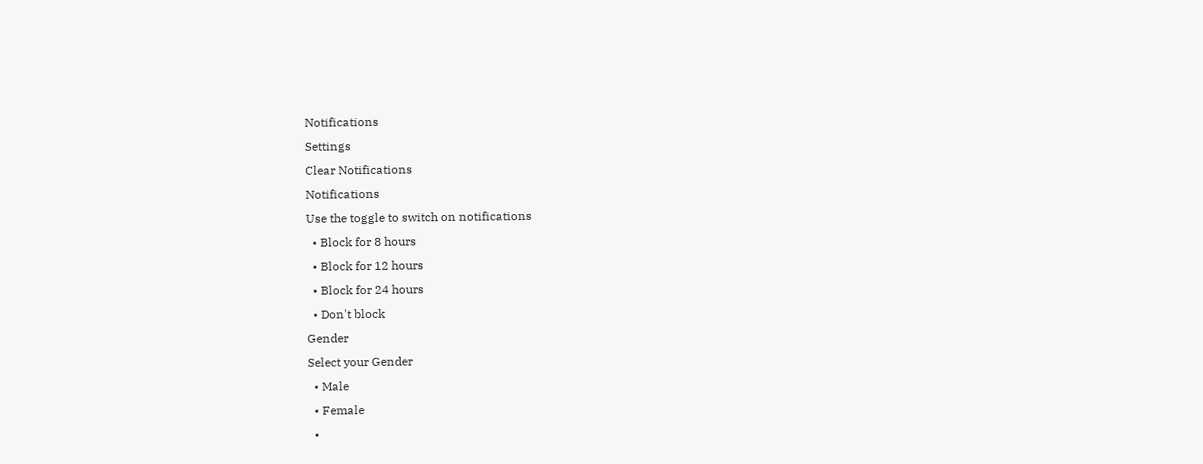Notifications
Settings
Clear Notifications
Notifications
Use the toggle to switch on notifications
  • Block for 8 hours
  • Block for 12 hours
  • Block for 24 hours
  • Don't block
Gender
Select your Gender
  • Male
  • Female
  •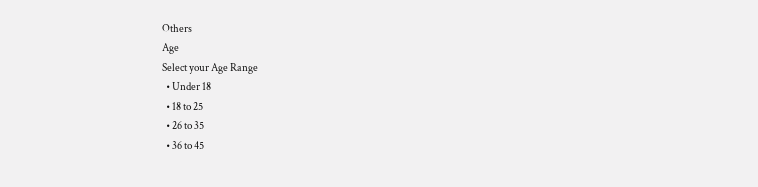Others
Age
Select your Age Range
  • Under 18
  • 18 to 25
  • 26 to 35
  • 36 to 45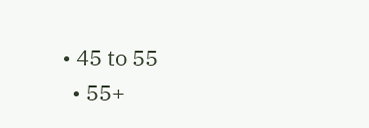• 45 to 55
  • 55+